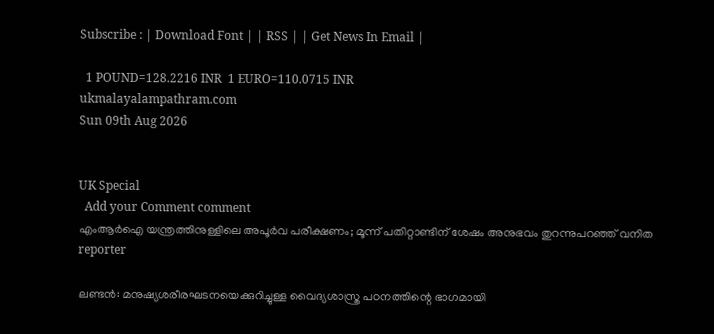Subscribe : | Download Font | | RSS | | Get News In Email |

  1 POUND=128.2216 INR  1 EURO=110.0715 INR
ukmalayalampathram.com
Sun 09th Aug 2026


UK Special
  Add your Comment comment
എംആര്‍ഐ യന്ത്രത്തിനുള്ളിലെ അപൂര്‍വ പരീക്ഷണം; മൂന്ന് പതിറ്റാണ്ടിന് ശേഷം അനുഭവം തുറന്നുപറഞ്ഞ് വനിത
reporter

ലണ്ടന്‍: മനുഷ്യശരീരഘടനയെക്കുറിച്ചുള്ള വൈദ്യശാസ്ത്ര പഠനത്തിന്റെ ഭാഗമായി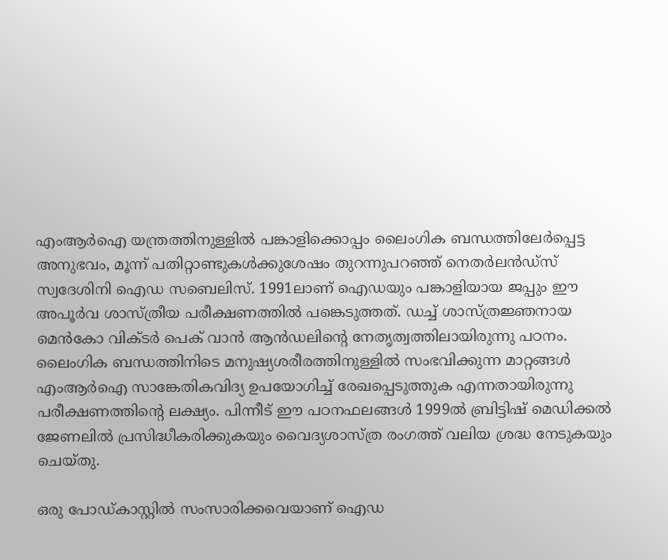എംആര്‍ഐ യന്ത്രത്തിനുള്ളില്‍ പങ്കാളിക്കൊപ്പം ലൈംഗിക ബന്ധത്തിലേര്‍പ്പെട്ട അനുഭവം, മൂന്ന് പതിറ്റാണ്ടുകള്‍ക്കുശേഷം തുറന്നുപറഞ്ഞ് നെതര്‍ലന്‍ഡ്‌സ് സ്വദേശിനി ഐഡ സബെലിസ്. 1991ലാണ് ഐഡയും പങ്കാളിയായ ജപ്പും ഈ അപൂര്‍വ ശാസ്ത്രീയ പരീക്ഷണത്തില്‍ പങ്കെടുത്തത്. ഡച്ച് ശാസ്ത്രജ്ഞനായ മെന്‍കോ വിക്ടര്‍ പെക് വാന്‍ ആന്‍ഡലിന്റെ നേതൃത്വത്തിലായിരുന്നു പഠനം. ലൈംഗിക ബന്ധത്തിനിടെ മനുഷ്യശരീരത്തിനുള്ളില്‍ സംഭവിക്കുന്ന മാറ്റങ്ങള്‍ എംആര്‍ഐ സാങ്കേതികവിദ്യ ഉപയോഗിച്ച് രേഖപ്പെടുത്തുക എന്നതായിരുന്നു പരീക്ഷണത്തിന്റെ ലക്ഷ്യം. പിന്നീട് ഈ പഠനഫലങ്ങള്‍ 1999ല്‍ ബ്രിട്ടിഷ് മെഡിക്കല്‍ ജേണലില്‍ പ്രസിദ്ധീകരിക്കുകയും വൈദ്യശാസ്ത്ര രംഗത്ത് വലിയ ശ്രദ്ധ നേടുകയും ചെയ്തു.

ഒരു പോഡ്കാസ്റ്റില്‍ സംസാരിക്കവെയാണ് ഐഡ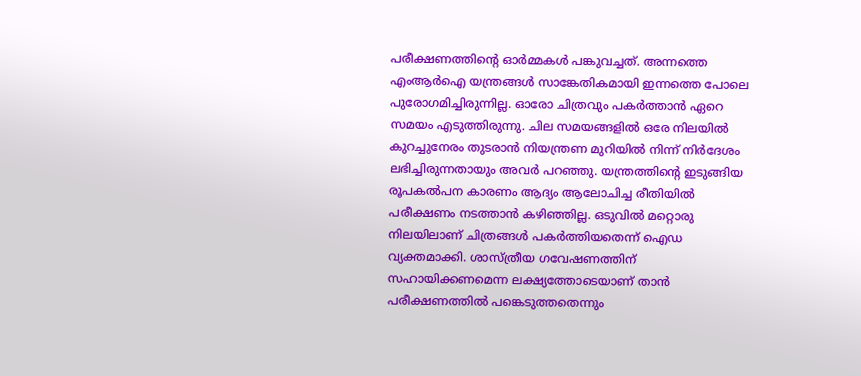പരീക്ഷണത്തിന്റെ ഓര്‍മ്മകള്‍ പങ്കുവച്ചത്. അന്നത്തെ എംആര്‍ഐ യന്ത്രങ്ങള്‍ സാങ്കേതികമായി ഇന്നത്തെ പോലെ പുരോഗമിച്ചിരുന്നില്ല. ഓരോ ചിത്രവും പകര്‍ത്താന്‍ ഏറെ സമയം എടുത്തിരുന്നു. ചില സമയങ്ങളില്‍ ഒരേ നിലയില്‍ കുറച്ചുനേരം തുടരാന്‍ നിയന്ത്രണ മുറിയില്‍ നിന്ന് നിര്‍ദേശം ലഭിച്ചിരുന്നതായും അവര്‍ പറഞ്ഞു. യന്ത്രത്തിന്റെ ഇടുങ്ങിയ രൂപകല്‍പന കാരണം ആദ്യം ആലോചിച്ച രീതിയില്‍ പരീക്ഷണം നടത്താന്‍ കഴിഞ്ഞില്ല. ഒടുവില്‍ മറ്റൊരു നിലയിലാണ് ചിത്രങ്ങള്‍ പകര്‍ത്തിയതെന്ന് ഐഡ വ്യക്തമാക്കി. ശാസ്ത്രീയ ഗവേഷണത്തിന് സഹായിക്കണമെന്ന ലക്ഷ്യത്തോടെയാണ് താന്‍ പരീക്ഷണത്തില്‍ പങ്കെടുത്തതെന്നും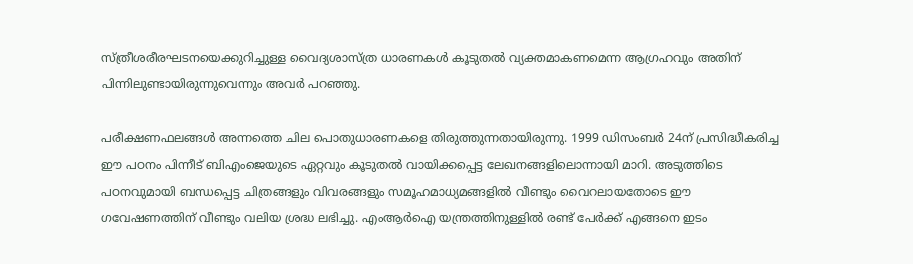സ്ത്രീശരീരഘടനയെക്കുറിച്ചുള്ള വൈദ്യശാസ്ത്ര ധാരണകള്‍ കൂടുതല്‍ വ്യക്തമാകണമെന്ന ആഗ്രഹവും അതിന് പിന്നിലുണ്ടായിരുന്നുവെന്നും അവര്‍ പറഞ്ഞു.

പരീക്ഷണഫലങ്ങള്‍ അന്നത്തെ ചില പൊതുധാരണകളെ തിരുത്തുന്നതായിരുന്നു. 1999 ഡിസംബര്‍ 24ന് പ്രസിദ്ധീകരിച്ച ഈ പഠനം പിന്നീട് ബിഎംജെയുടെ ഏറ്റവും കൂടുതല്‍ വായിക്കപ്പെട്ട ലേഖനങ്ങളിലൊന്നായി മാറി. അടുത്തിടെ പഠനവുമായി ബന്ധപ്പെട്ട ചിത്രങ്ങളും വിവരങ്ങളും സമൂഹമാധ്യമങ്ങളില്‍ വീണ്ടും വൈറലായതോടെ ഈ ഗവേഷണത്തിന് വീണ്ടും വലിയ ശ്രദ്ധ ലഭിച്ചു. എംആര്‍ഐ യന്ത്രത്തിനുള്ളില്‍ രണ്ട് പേര്‍ക്ക് എങ്ങനെ ഇടം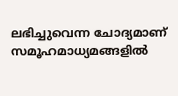ലഭിച്ചുവെന്ന ചോദ്യമാണ് സമൂഹമാധ്യമങ്ങളില്‍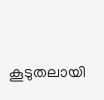കൂടുതലായി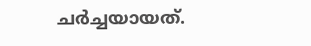ചര്‍ച്ചയായത്.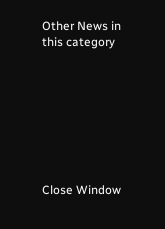Other News in this category








Close Window